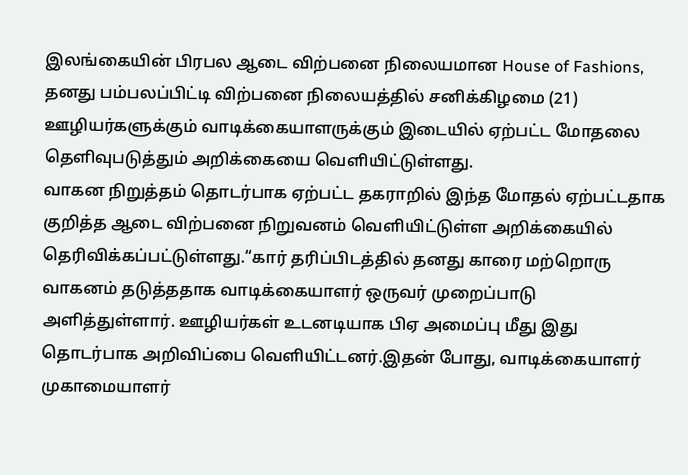இலங்கையின் பிரபல ஆடை விற்பனை நிலையமான House of Fashions, தனது பம்பலப்பிட்டி விற்பனை நிலையத்தில் சனிக்கிழமை (21) ஊழியர்களுக்கும் வாடிக்கையாளருக்கும் இடையில் ஏற்பட்ட மோதலை தெளிவுபடுத்தும் அறிக்கையை வெளியிட்டுள்ளது.
வாகன நிறுத்தம் தொடர்பாக ஏற்பட்ட தகராறில் இந்த மோதல் ஏற்பட்டதாக குறித்த ஆடை விற்பனை நிறுவனம் வெளியிட்டுள்ள அறிக்கையில் தெரிவிக்கப்பட்டுள்ளது.“கார் தரிப்பிடத்தில் தனது காரை மற்றொரு வாகனம் தடுத்ததாக வாடிக்கையாளர் ஒருவர் முறைப்பாடு அளித்துள்ளார். ஊழியர்கள் உடனடியாக பிஏ அமைப்பு மீது இது தொடர்பாக அறிவிப்பை வெளியிட்டனர்.இதன் போது, வாடிக்கையாளர் முகாமையாளர்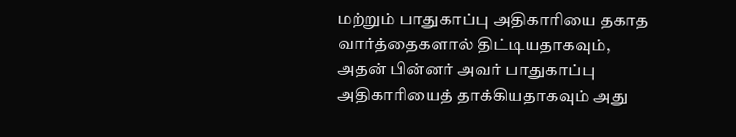மற்றும் பாதுகாப்பு அதிகாரியை தகாத வார்த்தைகளால் திட்டியதாகவும், அதன் பின்னர் அவர் பாதுகாப்பு அதிகாரியைத் தாக்கியதாகவும் அது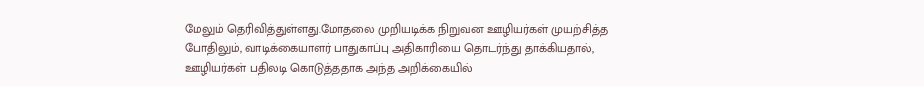மேலும் தெரிவித்துள்ளது.மோதலை முறியடிக்க நிறுவன ஊழியர்கள் முயற்சித்த போதிலும், வாடிக்கையாளர் பாதுகாப்பு அதிகாரியை தொடர்ந்து தாக்கியதால், ஊழியர்கள் பதிலடி கொடுத்ததாக அந்த அறிக்கையில்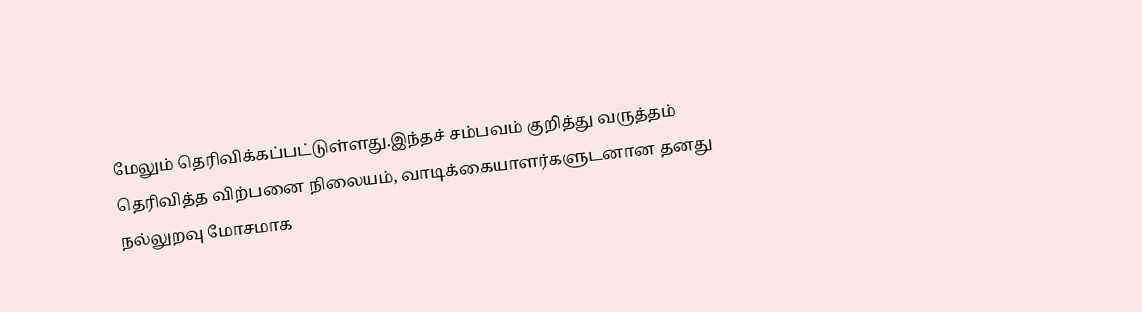மேலும் தெரிவிக்கப்பட்டுள்ளது.இந்தச் சம்பவம் குறித்து வருத்தம் தெரிவித்த விற்பனை நிலையம், வாடிக்கையாளர்களுடனான தனது நல்லுறவு மோசமாக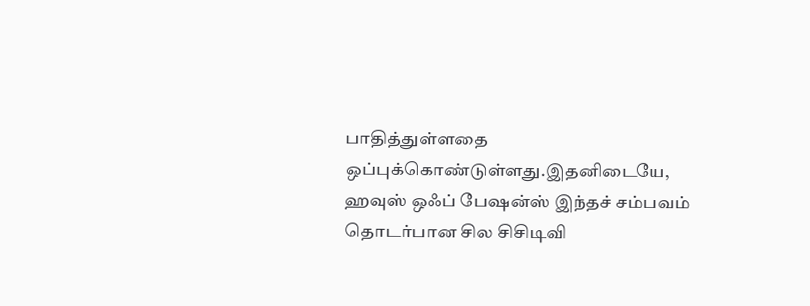பாதித்துள்ளதை ஒப்புக்கொண்டுள்ளது.இதனிடையே, ஹவுஸ் ஒஃப் பேஷன்ஸ் இந்தச் சம்பவம் தொடர்பான சில சிசிடிவி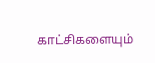காட்சிகளையும்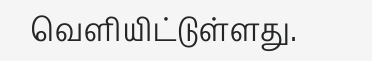வெளியிட்டுள்ளது.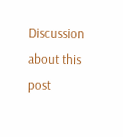Discussion about this post